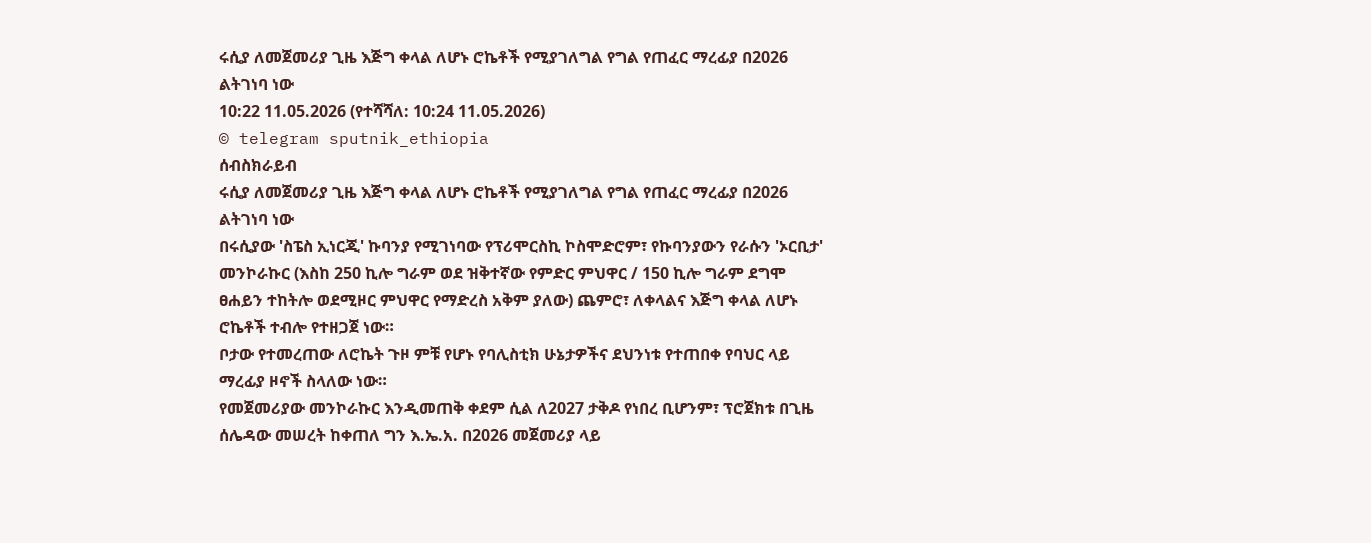ሩሲያ ለመጀመሪያ ጊዜ እጅግ ቀላል ለሆኑ ሮኬቶች የሚያገለግል የግል የጠፈር ማረፊያ በ2026 ልትገነባ ነው
10:22 11.05.2026 (የተሻሻለ: 10:24 11.05.2026)
© telegram sputnik_ethiopia
ሰብስክራይብ
ሩሲያ ለመጀመሪያ ጊዜ እጅግ ቀላል ለሆኑ ሮኬቶች የሚያገለግል የግል የጠፈር ማረፊያ በ2026 ልትገነባ ነው
በሩሲያው 'ስፔስ ኢነርጂ' ኩባንያ የሚገነባው የፕሪሞርስኪ ኮስሞድሮም፣ የኩባንያውን የራሱን 'ኦርቢታ' መንኮራኩር (እስከ 250 ኪሎ ግራም ወደ ዝቅተኛው የምድር ምህዋር / 150 ኪሎ ግራም ደግሞ ፀሐይን ተከትሎ ወደሚዞር ምህዋር የማድረስ አቅም ያለው) ጨምሮ፣ ለቀላልና እጅግ ቀላል ለሆኑ ሮኬቶች ተብሎ የተዘጋጀ ነው።
ቦታው የተመረጠው ለሮኬት ጉዞ ምቹ የሆኑ የባሊስቲክ ሁኔታዎችና ደህንነቱ የተጠበቀ የባህር ላይ ማረፊያ ዞኖች ስላለው ነው።
የመጀመሪያው መንኮራኩር እንዲመጠቅ ቀደም ሲል ለ2027 ታቅዶ የነበረ ቢሆንም፣ ፕሮጀክቱ በጊዜ ሰሌዳው መሠረት ከቀጠለ ግን እ.ኤ.አ. በ2026 መጀመሪያ ላይ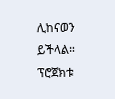ሊከናወን ይችላል።
ፕሮጀክቱ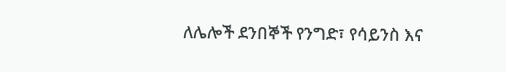ለሌሎች ደንበኞች የንግድ፣ የሳይንስ እና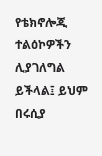የቴክኖሎጂ ተልዕኮዎችን ሊያገለግል ይችላል፤ ይህም በሩሲያ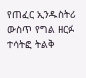የጠፈር ኢንዱስትሪ ውስጥ የግል ዘርፉ ተሳትፎ ትልቅ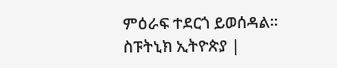ምዕራፍ ተደርጎ ይወሰዳል።
ስፑትኒክ ኢትዮጵያ |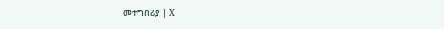መተግበሪያ | X